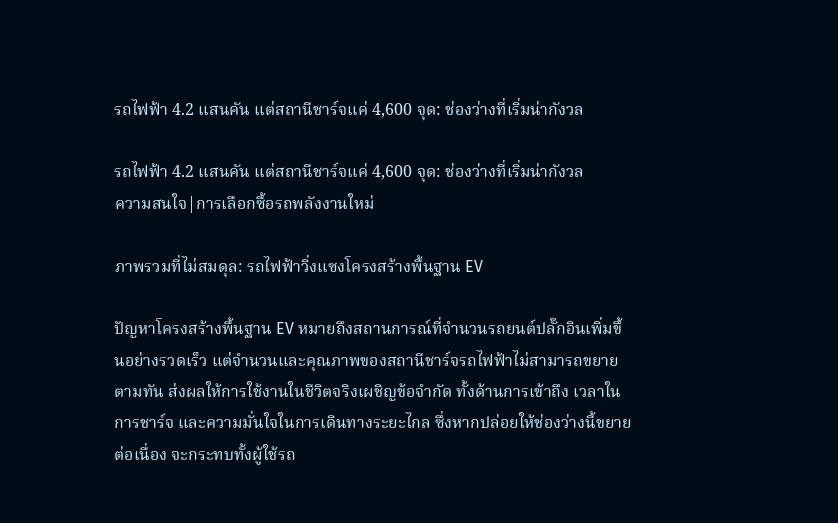รถไฟฟ้า 4.2 แสนคัน แต่สถานีชาร์จแค่ 4,600 จุด: ช่องว่างที่เริ่มน่ากังวล

รถไฟฟ้า 4.2 แสนคัน แต่สถานีชาร์จแค่ 4,600 จุด: ช่องว่างที่เริ่มน่ากังวล
ความสนใจ|การเลือกซื้อรถพลังงานใหม่

ภาพรวมที่ไม่สมดุล: รถไฟฟ้าวิ่งแซงโครงสร้างพื้นฐาน EV

ปัญหาโครงสร้างพื้นฐาน EV หมายถึงสถานการณ์ที่จำนวนรถยนต์ปลั๊กอินเพิ่มขึ้นอย่างรวดเร็ว แต่จำนวนและคุณภาพของสถานีชาร์จรถไฟฟ้าไม่สามารถขยายตามทัน ส่งผลให้การใช้งานในชีวิตจริงเผชิญข้อจำกัด ทั้งด้านการเข้าถึง เวลาในการชาร์จ และความมั่นใจในการเดินทางระยะไกล ซึ่งหากปล่อยให้ช่องว่างนี้ขยายต่อเนื่อง จะกระทบทั้งผู้ใช้รถ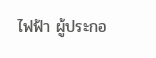ไฟฟ้า ผู้ประกอ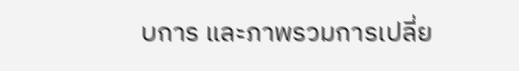บการ และภาพรวมการเปลี่ย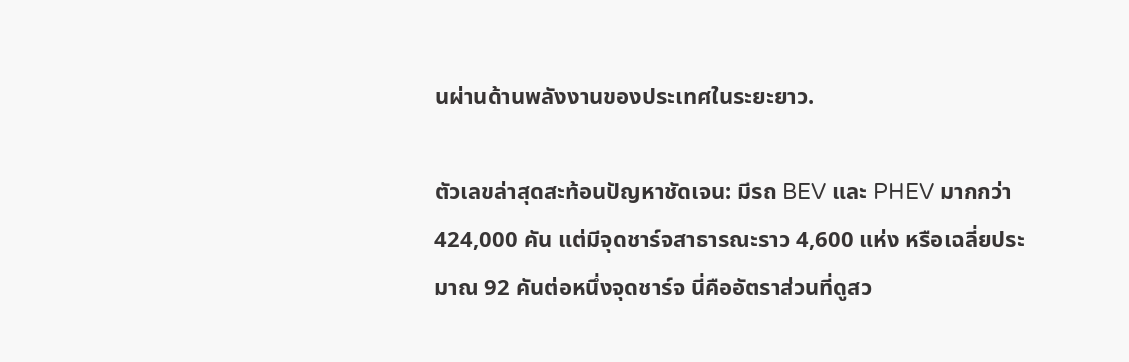นผ่านด้านพลังงานของประเทศในระยะยาว.

ตัวเลขล่าสุดสะท้อนปัญหาชัดเจน: มีรถ BEV และ PHEV มากกว่า 424,000 คัน แต่มีจุดชาร์จสาธารณะราว 4,600 แห่ง หรือเฉลี่ยประมาณ 92 คันต่อหนึ่งจุดชาร์จ นี่คืออัตราส่วนที่ดูสว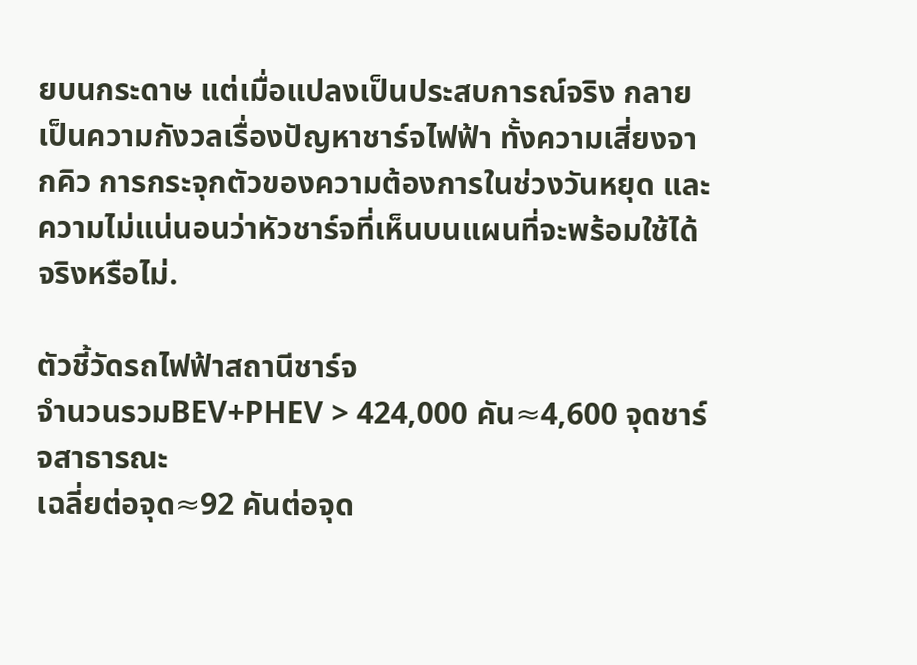ยบนกระดาษ แต่เมื่อแปลงเป็นประสบการณ์จริง กลายเป็นความกังวลเรื่องปัญหาชาร์จไฟฟ้า ทั้งความเสี่ยงจากคิว การกระจุกตัวของความต้องการในช่วงวันหยุด และความไม่แน่นอนว่าหัวชาร์จที่เห็นบนแผนที่จะพร้อมใช้ได้จริงหรือไม่.

ตัวชี้วัดรถไฟฟ้าสถานีชาร์จ
จำนวนรวมBEV+PHEV > 424,000 คัน≈4,600 จุดชาร์จสาธารณะ
เฉลี่ยต่อจุด≈92 คันต่อจุด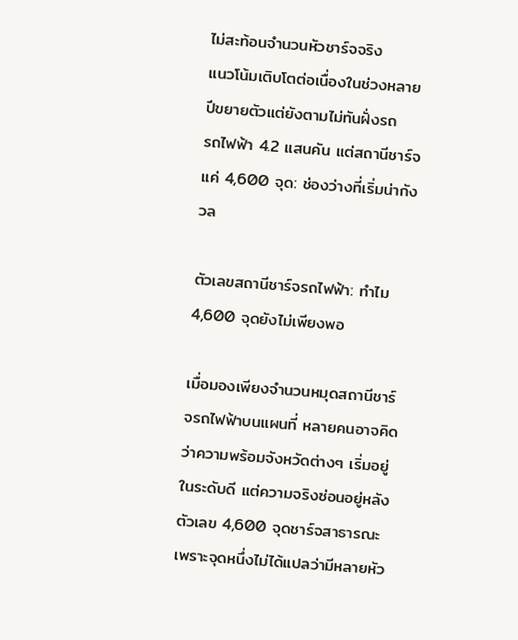ไม่สะท้อนจำนวนหัวชาร์จจริง
แนวโน้มเติบโตต่อเนื่องในช่วงหลายปีขยายตัวแต่ยังตามไม่ทันฝั่งรถ
รถไฟฟ้า 4.2 แสนคัน แต่สถานีชาร์จแค่ 4,600 จุด: ช่องว่างที่เริ่มน่ากังวล

ตัวเลขสถานีชาร์จรถไฟฟ้า: ทำไม 4,600 จุดยังไม่เพียงพอ

เมื่อมองเพียงจำนวนหมุดสถานีชาร์จรถไฟฟ้าบนแผนที่ หลายคนอาจคิดว่าความพร้อมจังหวัดต่างๆ เริ่มอยู่ในระดับดี แต่ความจริงซ่อนอยู่หลังตัวเลข 4,600 จุดชาร์จสาธารณะ เพราะจุดหนึ่งไม่ได้แปลว่ามีหลายหัว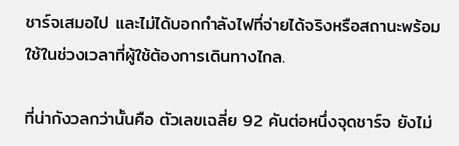ชาร์จเสมอไป และไม่ได้บอกกำลังไฟที่จ่ายได้จริงหรือสถานะพร้อมใช้ในช่วงเวลาที่ผู้ใช้ต้องการเดินทางไกล.

ที่น่ากังวลกว่านั้นคือ ตัวเลขเฉลี่ย 92 คันต่อหนึ่งจุดชาร์จ ยังไม่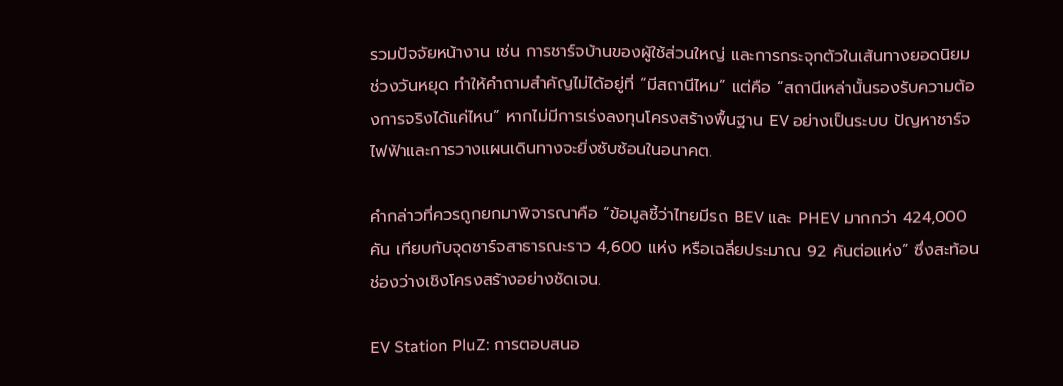รวมปัจจัยหน้างาน เช่น การชาร์จบ้านของผู้ใช้ส่วนใหญ่ และการกระจุกตัวในเส้นทางยอดนิยมช่วงวันหยุด ทำให้คำถามสำคัญไม่ได้อยู่ที่ “มีสถานีไหม” แต่คือ “สถานีเหล่านั้นรองรับความต้องการจริงได้แค่ไหน” หากไม่มีการเร่งลงทุนโครงสร้างพื้นฐาน EV อย่างเป็นระบบ ปัญหาชาร์จไฟฟ้าและการวางแผนเดินทางจะยิ่งซับซ้อนในอนาคต.

คำกล่าวที่ควรถูกยกมาพิจารณาคือ “ข้อมูลชี้ว่าไทยมีรถ BEV และ PHEV มากกว่า 424,000 คัน เทียบกับจุดชาร์จสาธารณะราว 4,600 แห่ง หรือเฉลี่ยประมาณ 92 คันต่อแห่ง” ซึ่งสะท้อนช่องว่างเชิงโครงสร้างอย่างชัดเจน.

EV Station PluZ: การตอบสนอ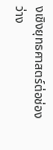งเชิงยุทธศาสตร์ต่อช่องว่าง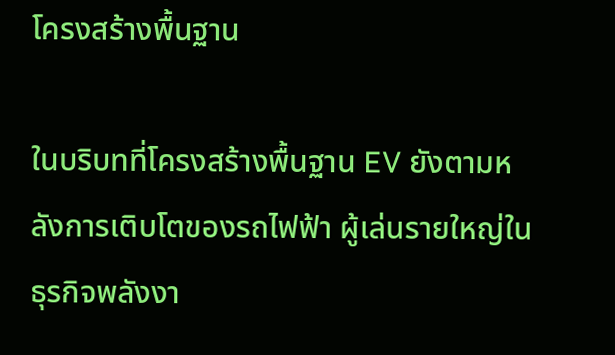โครงสร้างพื้นฐาน

ในบริบทที่โครงสร้างพื้นฐาน EV ยังตามหลังการเติบโตของรถไฟฟ้า ผู้เล่นรายใหญ่ในธุรกิจพลังงา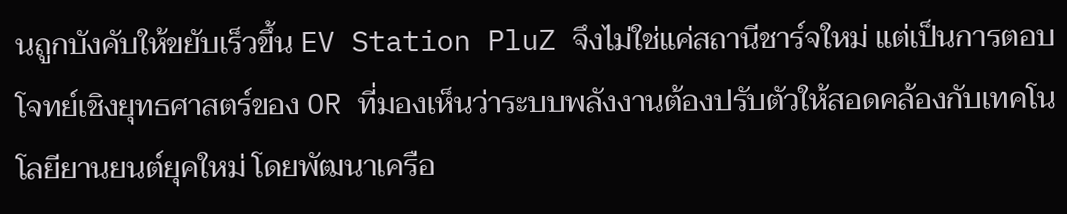นถูกบังคับให้ขยับเร็วขึ้น EV Station PluZ จึงไม่ใช่แค่สถานีชาร์จใหม่ แต่เป็นการตอบโจทย์เชิงยุทธศาสตร์ของ OR ที่มองเห็นว่าระบบพลังงานต้องปรับตัวให้สอดคล้องกับเทคโนโลยียานยนต์ยุคใหม่ โดยพัฒนาเครือ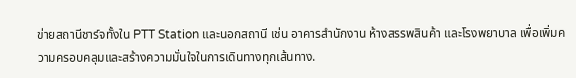ข่ายสถานีชาร์จทั้งใน PTT Station และนอกสถานี เช่น อาคารสำนักงาน ห้างสรรพสินค้า และโรงพยาบาล เพื่อเพิ่มความครอบคลุมและสร้างความมั่นใจในการเดินทางทุกเส้นทาง.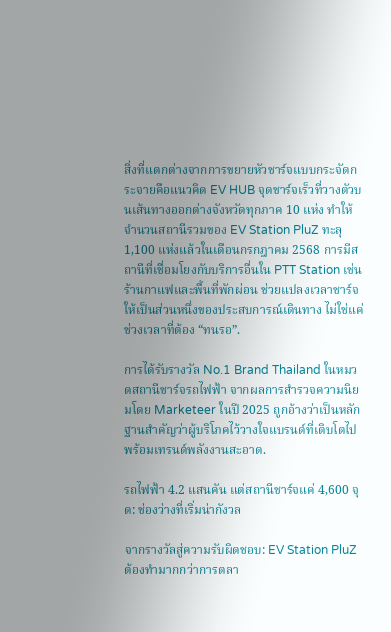สิ่งที่แตกต่างจากการขยายหัวชาร์จแบบกระจัดกระจายคือแนวคิด EV HUB จุดชาร์จเร็วที่วางตัวบนเส้นทางออกต่างจังหวัดทุกภาค 10 แห่ง ทำให้จำนวนสถานีรวมของ EV Station PluZ ทะลุ 1,100 แห่งแล้วในเดือนกรกฎาคม 2568 การมีสถานีที่เชื่อมโยงกับบริการอื่นใน PTT Station เช่นร้านกาแฟและพื้นที่พักผ่อน ช่วยแปลงเวลาชาร์จให้เป็นส่วนหนึ่งของประสบการณ์เดินทาง ไม่ใช่แค่ช่วงเวลาที่ต้อง “ทนรอ”.

การได้รับรางวัล No.1 Brand Thailand ในหมวดสถานีชาร์จรถไฟฟ้า จากผลการสำรวจความนิยมโดย Marketeer ในปี 2025 ถูกอ้างว่าเป็นหลักฐานสำคัญว่าผู้บริโภคไว้วางใจแบรนด์ที่เติบโตไปพร้อมเทรนด์พลังงานสะอาด.

รถไฟฟ้า 4.2 แสนคัน แต่สถานีชาร์จแค่ 4,600 จุด: ช่องว่างที่เริ่มน่ากังวล

จากรางวัลสู่ความรับผิดชอบ: EV Station PluZ ต้องทำมากกว่าการตลา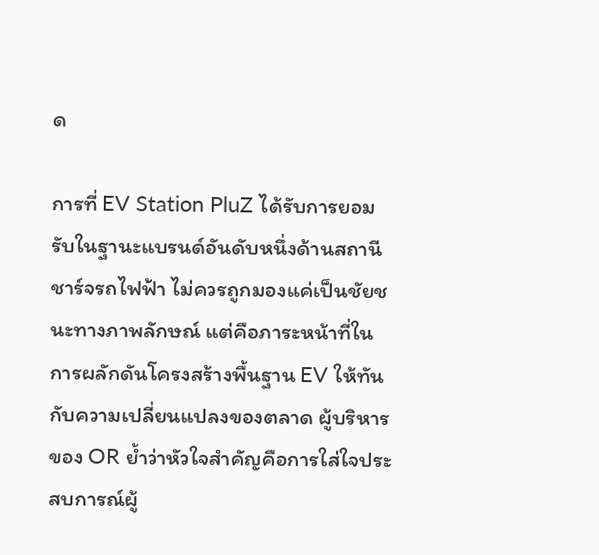ด

การที่ EV Station PluZ ได้รับการยอมรับในฐานะแบรนด์อันดับหนึ่งด้านสถานีชาร์จรถไฟฟ้า ไม่ควรถูกมองแค่เป็นชัยชนะทางภาพลักษณ์ แต่คือภาระหน้าที่ในการผลักดันโครงสร้างพื้นฐาน EV ให้ทันกับความเปลี่ยนแปลงของตลาด ผู้บริหารของ OR ย้ำว่าหัวใจสำคัญคือการใส่ใจประสบการณ์ผู้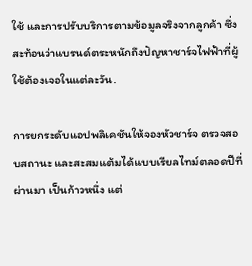ใช้ และการปรับบริการตามข้อมูลจริงจากลูกค้า ซึ่งสะท้อนว่าแบรนด์ตระหนักถึงปัญหาชาร์จไฟฟ้าที่ผู้ใช้ต้องเจอในแต่ละวัน.

การยกระดับแอปพลิเคชันให้จองหัวชาร์จ ตรวจสอบสถานะ และสะสมแต้มได้แบบเรียลไทม์ตลอดปีที่ผ่านมา เป็นก้าวหนึ่ง แต่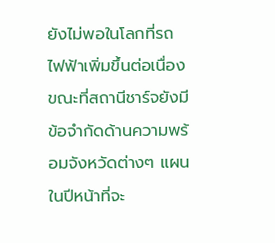ยังไม่พอในโลกที่รถไฟฟ้าเพิ่มขึ้นต่อเนื่อง ขณะที่สถานีชาร์จยังมีข้อจำกัดด้านความพร้อมจังหวัดต่างๆ แผนในปีหน้าที่จะ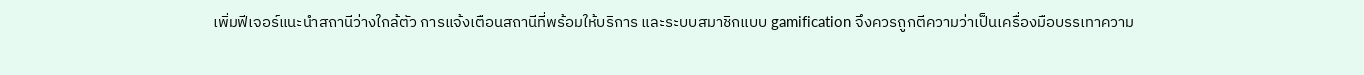เพิ่มฟีเจอร์แนะนำสถานีว่างใกล้ตัว การแจ้งเตือนสถานีที่พร้อมให้บริการ และระบบสมาชิกแบบ gamification จึงควรถูกตีความว่าเป็นเครื่องมือบรรเทาความ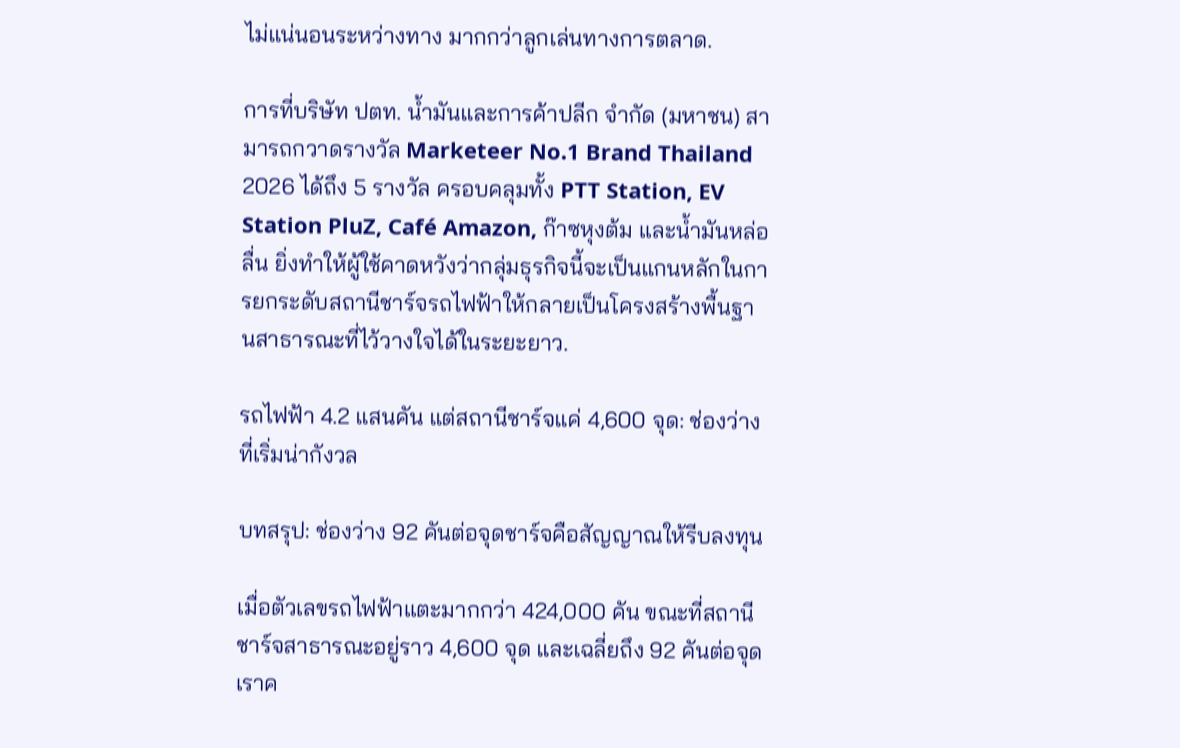ไม่แน่นอนระหว่างทาง มากกว่าลูกเล่นทางการตลาด.

การที่บริษัท ปตท. น้ำมันและการค้าปลีก จำกัด (มหาชน) สามารถกวาดรางวัล Marketeer No.1 Brand Thailand 2026 ได้ถึง 5 รางวัล ครอบคลุมทั้ง PTT Station, EV Station PluZ, Café Amazon, ก๊าซหุงต้ม และน้ำมันหล่อลื่น ยิ่งทำให้ผู้ใช้คาดหวังว่ากลุ่มธุรกิจนี้จะเป็นแกนหลักในการยกระดับสถานีชาร์จรถไฟฟ้าให้กลายเป็นโครงสร้างพื้นฐานสาธารณะที่ไว้วางใจได้ในระยะยาว.

รถไฟฟ้า 4.2 แสนคัน แต่สถานีชาร์จแค่ 4,600 จุด: ช่องว่างที่เริ่มน่ากังวล

บทสรุป: ช่องว่าง 92 คันต่อจุดชาร์จคือสัญญาณให้รีบลงทุน

เมื่อตัวเลขรถไฟฟ้าแตะมากกว่า 424,000 คัน ขณะที่สถานีชาร์จสาธารณะอยู่ราว 4,600 จุด และเฉลี่ยถึง 92 คันต่อจุด เราค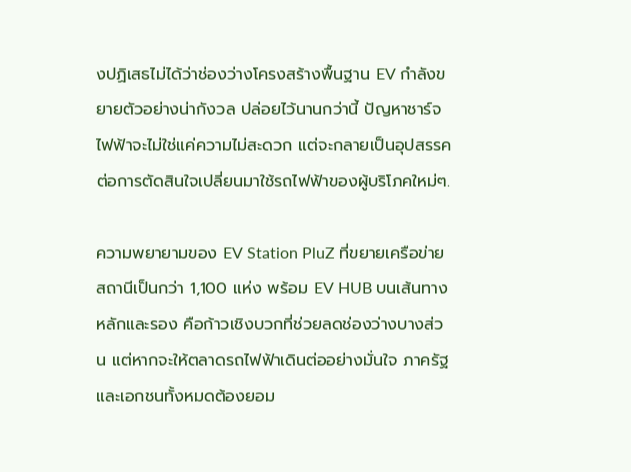งปฏิเสธไม่ได้ว่าช่องว่างโครงสร้างพื้นฐาน EV กำลังขยายตัวอย่างน่ากังวล ปล่อยไว้นานกว่านี้ ปัญหาชาร์จไฟฟ้าจะไม่ใช่แค่ความไม่สะดวก แต่จะกลายเป็นอุปสรรคต่อการตัดสินใจเปลี่ยนมาใช้รถไฟฟ้าของผู้บริโภคใหม่ๆ.

ความพยายามของ EV Station PluZ ที่ขยายเครือข่ายสถานีเป็นกว่า 1,100 แห่ง พร้อม EV HUB บนเส้นทางหลักและรอง คือก้าวเชิงบวกที่ช่วยลดช่องว่างบางส่วน แต่หากจะให้ตลาดรถไฟฟ้าเดินต่ออย่างมั่นใจ ภาครัฐและเอกชนทั้งหมดต้องยอม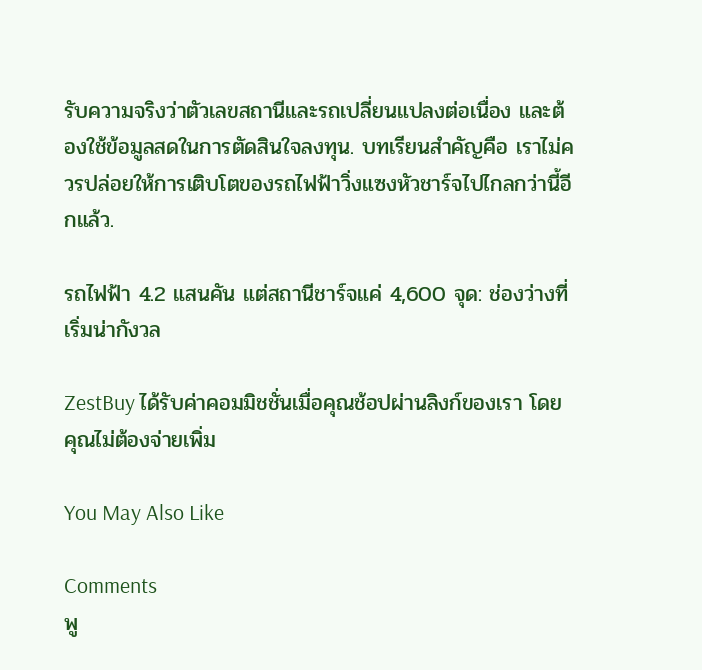รับความจริงว่าตัวเลขสถานีและรถเปลี่ยนแปลงต่อเนื่อง และต้องใช้ข้อมูลสดในการตัดสินใจลงทุน. บทเรียนสำคัญคือ เราไม่ควรปล่อยให้การเติบโตของรถไฟฟ้าวิ่งแซงหัวชาร์จไปไกลกว่านี้อีกแล้ว.

รถไฟฟ้า 4.2 แสนคัน แต่สถานีชาร์จแค่ 4,600 จุด: ช่องว่างที่เริ่มน่ากังวล

ZestBuy ได้รับค่าคอมมิชชั่นเมื่อคุณช้อปผ่านลิงก์ของเรา โดยคุณไม่ต้องจ่ายเพิ่ม

You May Also Like

Comments
พู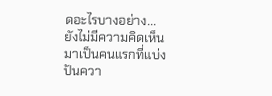ดอะไรบางอย่าง...
ยังไม่มีความคิดเห็น มาเป็นคนแรกที่แบ่งปันควา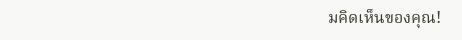มคิดเห็นของคุณ!